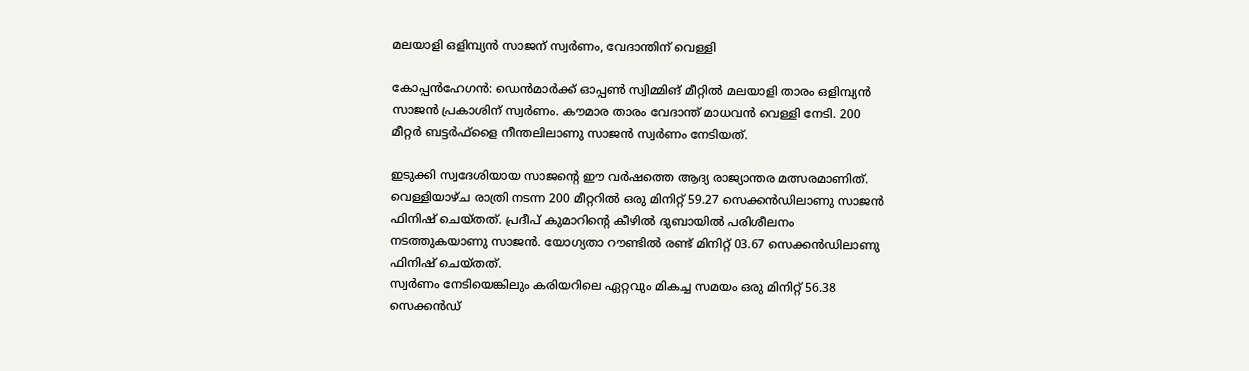മലയാളി ഒളിമ്പ്യന്‍ സാജന് സ്വര്‍ണം, വേദാന്തിന് വെള്ളി

കോപ്പന്‍ഹേഗന്‍: ഡെന്‍മാര്‍ക്ക് ഓപ്പണ്‍ സ്വിമ്മിങ് മീറ്റില്‍ മലയാളി താരം ഒളിമ്പ്യന്‍ സാജന്‍ പ്രകാശിന് സ്വര്‍ണം. കൗമാര താരം വേദാന്ത് മാധവന്‍ വെള്ളി നേടി. 200 മീറ്റര്‍ ബട്ടര്‍ഫ്ളൈ നീന്തലിലാണു സാജന്‍ സ്വര്‍ണം നേടിയത്.

ഇടുക്കി സ്വദേശിയായ സാജന്റെ ഈ വര്‍ഷത്തെ ആദ്യ രാജ്യാന്തര മത്സരമാണിത്. വെള്ളിയാഴ്ച രാത്രി നടന്ന 200 മീറ്ററില്‍ ഒരു മിനിറ്റ് 59.27 സെക്കന്‍ഡിലാണു സാജന്‍ ഫിനിഷ് ചെയ്തത്. പ്രദീപ് കുമാറിന്റെ കീഴില്‍ ദുബായില്‍ പരിശീലനം നടത്തുകയാണു സാജന്‍. യോഗ്യതാ റൗണ്ടില്‍ രണ്ട് മിനിറ്റ് 03.67 സെക്കന്‍ഡിലാണു ഫിനിഷ് ചെയ്തത്.
സ്വര്‍ണം നേടിയെങ്കിലും കരിയറിലെ ഏറ്റവും മികച്ച സമയം ഒരു മിനിറ്റ് 56.38 സെക്കന്‍ഡ്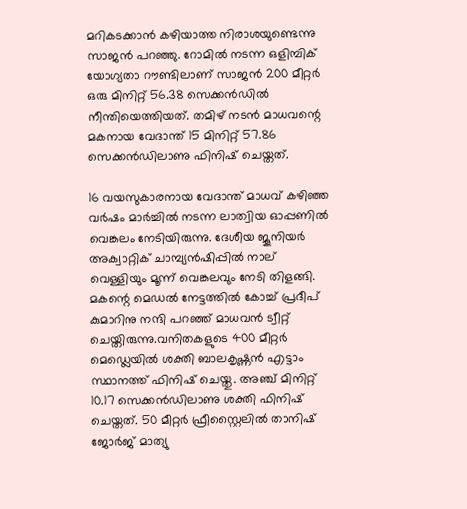മറികടക്കാന്‍ കഴിയാത്ത നിരാശയുണ്ടെന്നു സാജന്‍ പറഞ്ഞു. റോമില്‍ നടന്ന ഒളിമ്പിക് യോഗ്യതാ റൗണ്ടിലാണ് സാജന്‍ 200 മീറ്റര്‍ ഒരു മിനിറ്റ് 56.38 സെക്കന്‍ഡില്‍ നീന്തിയെത്തിയത്. തമിഴ് നടന്‍ മാധവന്റെ മകനായ വേദാന്ത് 15 മിനിറ്റ് 57.86 സെക്കന്‍ഡിലാണു ഫിനിഷ് ചെയ്തത്.

16 വയസുകാരനായ വേദാന്ത് മാധവ് കഴിഞ്ഞ വര്‍ഷം മാര്‍ച്ചില്‍ നടന്ന ലാത്വിയ ഓപ്പണില്‍ വെങ്കലം നേടിയിരുന്നു. ദേശീയ ജൂനിയര്‍ അക്വാറ്റിക് ചാമ്പ്യന്‍ഷിപ്പില്‍ നാല് വെള്ളിയും മൂന്ന് വെങ്കലവും നേടി തിളങ്ങി. മകന്റെ മെഡല്‍ നേട്ടത്തില്‍ കോച്ച് പ്രദീപ് കുമാറിനു നന്ദി പറഞ്ഞ് മാധവന്‍ ട്വീറ്റ് ചെയ്തിരുന്നു.വനിതകളുടെ 400 മീറ്റര്‍ മെഡ്ലെയില്‍ ശക്തി ബാലകൃഷ്ണന്‍ എട്ടാം സ്ഥാനത്ത് ഫിനിഷ് ചെയ്തു. അഞ്ച് മിനിറ്റ് 10.17 സെക്കന്‍ഡിലാണു ശക്തി ഫിനിഷ് ചെയ്തത്. 50 മീറ്റര്‍ ഫ്രീസ്റ്റൈലില്‍ താനിഷ് ജോര്‍ജ് മാത്യു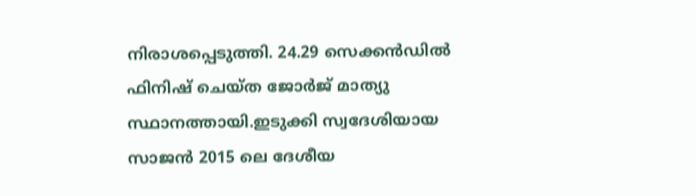നിരാശപ്പെടുത്തി. 24.29 സെക്കന്‍ഡില്‍ ഫിനിഷ് ചെയ്ത ജോര്‍ജ് മാത്യു സ്ഥാനത്തായി.ഇടുക്കി സ്വദേശിയായ സാജന്‍ 2015 ലെ ദേശീയ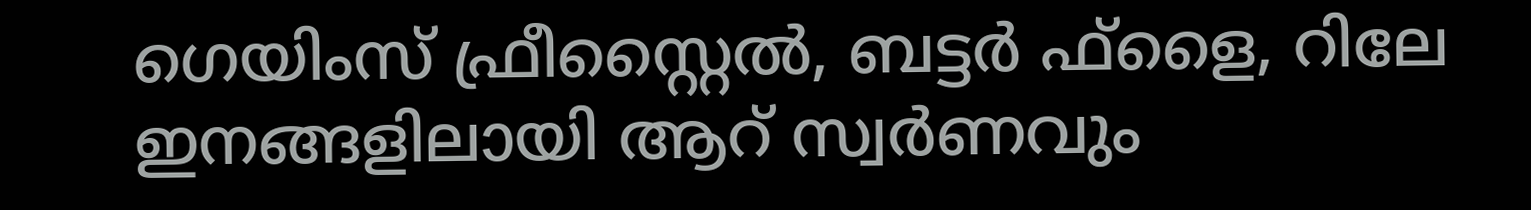ഗെയിംസ് ഫ്രീസ്റ്റൈല്‍, ബട്ടര്‍ ഫ്ളൈ, റിലേ ഇനങ്ങളിലായി ആറ് സ്വര്‍ണവും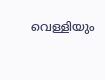വെള്ളിയും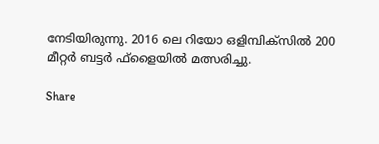നേടിയിരുന്നു. 2016 ലെ റിയോ ഒളിമ്പിക്സില്‍ 200 മീറ്റര്‍ ബട്ടര്‍ ഫ്ളൈയില്‍ മത്സരിച്ചു.

Share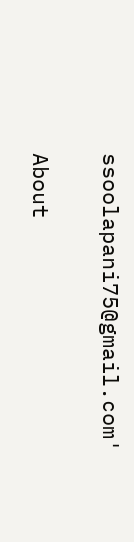ssoolapani75@gmail.com'

About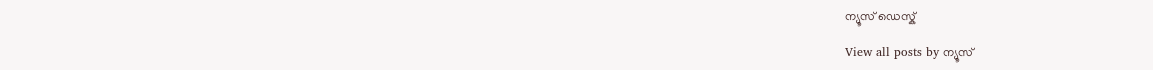ന്യൂസ് ഡെസ്ക്

View all posts by ന്യൂസ്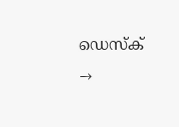ഡെസ്ക് →